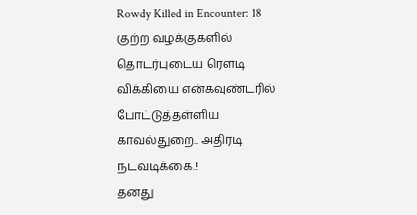Rowdy Killed in Encounter: 18 குற்ற வழக்குகளில் தொடர்புடைய ரௌடி விக்கியை என்கவுண்டரில் போட்டுத்தள்ளிய காவல்துறை.. அதிரடி நடவடிக்கை.!
தனது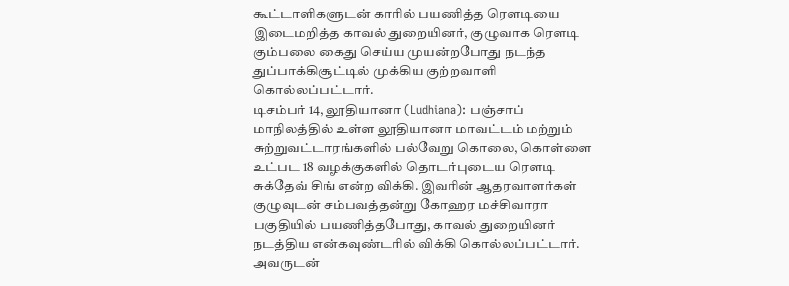கூட்டாளிகளுடன் காரில் பயணித்த ரௌடியை இடைமறித்த காவல் துறையினர், குழுவாக ரௌடி கும்பலை கைது செய்ய முயன்றபோது நடந்த துப்பாக்கிசூட்டில் முக்கிய குற்றவாளி கொல்லப்பட்டார்.
டிசம்பர் 14, லூதியானா (Ludhiana): பஞ்சாப் மாநிலத்தில் உள்ள லூதியானா மாவட்டம் மற்றும் சுற்றுவட்டாரங்களில் பல்வேறு கொலை, கொள்ளை உட்பட 18 வழக்குகளில் தொடர்புடைய ரௌடி சுக்தேவ் சிங் என்ற விக்கி. இவரின் ஆதரவாளர்கள் குழுவுடன் சம்பவத்தன்று கோஹர மச்சிவாரா பகுதியில் பயணித்தபோது, காவல் துறையினர் நடத்திய என்கவுண்டரில் விக்கி கொல்லப்பட்டார். அவருடன்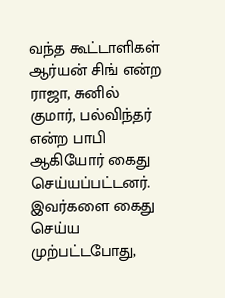வந்த கூட்டாளிகள் ஆர்யன் சிங் என்ற ராஜா, சுனில் குமார், பல்விந்தர் என்ற பாபி ஆகியோர் கைது செய்யப்பட்டனர். இவர்களை கைது செய்ய முற்பட்டபோது,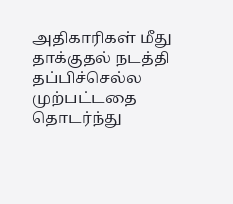அதிகாரிகள் மீது தாக்குதல் நடத்தி தப்பிச்செல்ல முற்பட்டதை தொடர்ந்து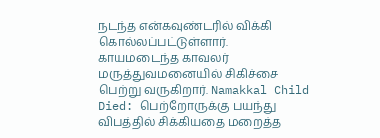நடந்த என்கவுண்டரில் விக்கி கொல்லப்பட்டுள்ளார். காயமடைந்த காவலர் மருத்துவமனையில் சிகிச்சை பெற்று வருகிறார். Namakkal Child Died: பெற்றோருக்கு பயந்து விபத்தில் சிக்கியதை மறைத்த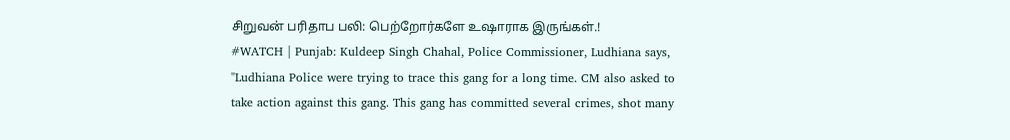சிறுவன் பரிதாப பலி: பெற்றோர்களே உஷாராக இருங்கள்.!
#WATCH | Punjab: Kuldeep Singh Chahal, Police Commissioner, Ludhiana says, "Ludhiana Police were trying to trace this gang for a long time. CM also asked to take action against this gang. This gang has committed several crimes, shot many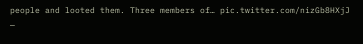people and looted them. Three members of… pic.twitter.com/nizGb8HXjJ
—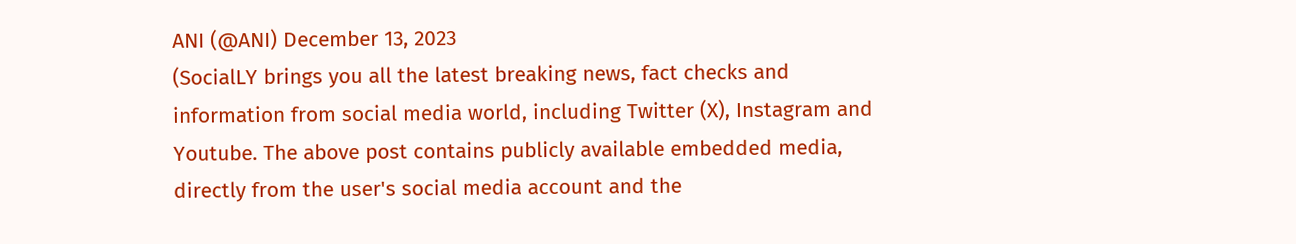ANI (@ANI) December 13, 2023
(SocialLY brings you all the latest breaking news, fact checks and information from social media world, including Twitter (X), Instagram and Youtube. The above post contains publicly available embedded media, directly from the user's social media account and the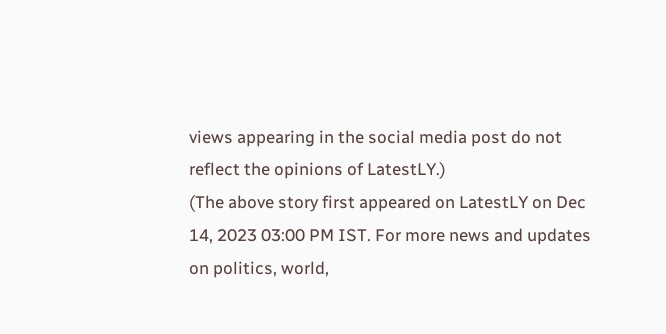views appearing in the social media post do not reflect the opinions of LatestLY.)
(The above story first appeared on LatestLY on Dec 14, 2023 03:00 PM IST. For more news and updates on politics, world,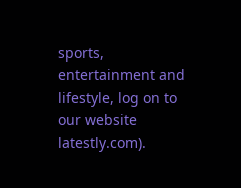sports, entertainment and lifestyle, log on to our website latestly.com).